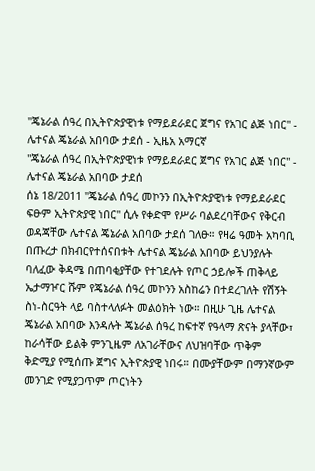"ጄኔራል ሰዓረ በኢትዮጵያዊነቱ የማይደራደር ጀግና የአገር ልጅ ነበር" - ሌተናል ጄኔራል አበባው ታደሰ - ኢዜአ አማርኛ
"ጄኔራል ሰዓረ በኢትዮጵያዊነቱ የማይደራደር ጀግና የአገር ልጅ ነበር" - ሌተናል ጄኔራል አበባው ታደሰ
ሰኔ 18/2011 "ጄኔራል ሰዓረ መኮንን በኢትዮጵያዊነቱ የማይደራደር ፍፁም ኢትዮጵያዊ ነበር" ሲሉ የቀድሞ የሥራ ባልደረባቸውና የቅርብ ወዳጃቸው ሌተናል ጄኔራል አበባው ታደሰ ገለፁ። የዛሬ ዓመት አካባቢ በጡረታ በክብርየተሰናበቱት ሌተናል ጄኔራል አበባው ይህንያሉት ባለፈው ቅዳሜ በጠባቂያቸው የተገደሉት የጦር ኃይሎች ጠቅላይ ኤታማዦር ሹም የጄኔራል ሰዓረ መኮንን አስከሬን በተደረገለት የሽኝት ስነ-ስርዓት ላይ ባስተላለፉት መልዕክት ነው። በዚሁ ጊዜ ሌተናል ጄኔራል አበባው እንዳሉት ጄኔራል ሰዓረ ከፍተኛ የዓላማ ጽናት ያላቸው፣ ከራሳቸው ይልቅ ምንጊዜም ለአገራቸውና ለህዝባቸው ጥቅም ቅድሚያ የሚሰጡ ጀግና ኢትዮጵያዊ ነበሩ። በሙያቸውም በማንኛውም መንገድ የሚያጋጥም ጦርነትን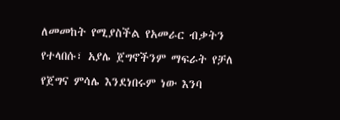ለመመከት የሚያስችል የአመራር ብቃትን የተላበሱ፣ አያሌ ጀግኖችንም ማፍራት የቻለ የጀግና ምሳሌ እንደነበሩም ነው እንባ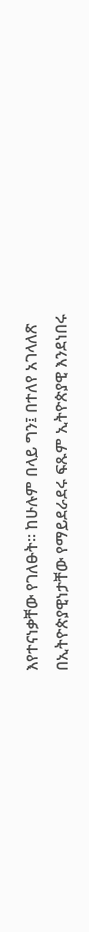እየተናነቃቸው የገለፁት። ከሁሉም በላይ ግን፤ በተለየ አገላለጽ በኢትዮጵያዊነታቸው የማይደራደሩ ፍጹም ኢትዮጵያዊ እንደነበሩ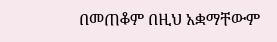በመጠቆም በዚህ አቋማቸውም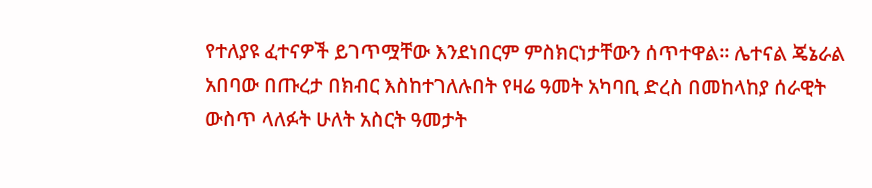የተለያዩ ፈተናዎች ይገጥሟቸው እንደነበርም ምስክርነታቸውን ሰጥተዋል። ሌተናል ጄኔራል አበባው በጡረታ በክብር እስከተገለሉበት የዛሬ ዓመት አካባቢ ድረስ በመከላከያ ሰራዊት ውስጥ ላለፉት ሁለት አስርት ዓመታት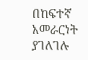በከፍተኛ አመራርነት ያገለገሉ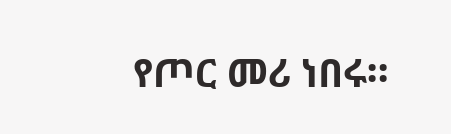የጦር መሪ ነበሩ።